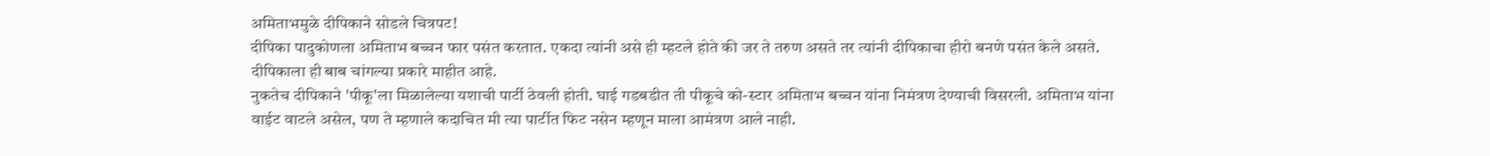अमिताभमुळे दीपिकाने सोडले चित्रपट!
दीपिका पादुकोणला अमिताभ बच्चन फार पसंत करतात. एकदा त्यांनी असे ही म्हटले होते की जर ते तरुण असते तर त्यांनी दीपिकाचा हीरो बनणे पसंत केले असते. दीपिकाला ही बाब चांगल्या प्रकारे माहीत आहे.
नुकतेच दीपिकाने 'पीकू'ला मिळालेल्या यशाची पार्टी ठेवली होती. घाई गडबडीत ती पीकूचे को-स्टार अमिताभ बच्चन यांना निमंत्रण देण्याची विसरली. अमिताभ यांना वाईट वाटले असेल, पण ते म्हणाले कदाचित मी त्या पार्टीत फिट नसेन म्हणून माला आमंत्रण आले नाही.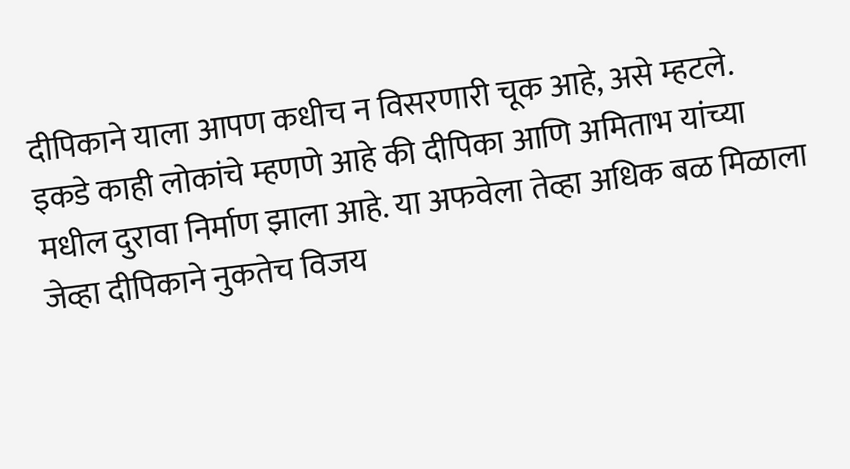दीपिकाने याला आपण कधीच न विसरणारी चूक आहे, असे म्हटले.
इकडे काही लोकांचे म्हणणे आहे की दीपिका आणि अमिताभ यांच्या मधील दुरावा निर्माण झाला आहे. या अफवेला तेव्हा अधिक बळ मिळाला जेव्हा दीपिकाने नुकतेच विजय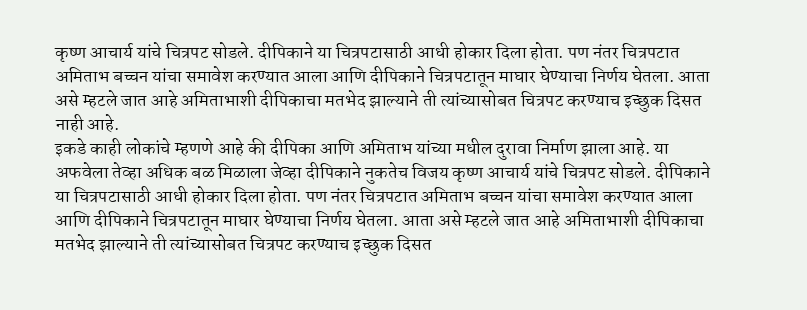कृष्ण आचार्य यांचे चित्रपट सोडले. दीपिकाने या चित्रपटासाठी आधी होकार दिला होता. पण नंतर चित्रपटात अमिताभ बच्चन यांचा समावेश करण्यात आला आणि दीपिकाने चित्रपटातून माघार घेण्याचा निर्णय घेतला. आता असे म्हटले जात आहे अमिताभाशी दीपिकाचा मतभेद झाल्याने ती त्यांच्यासोबत चित्रपट करण्याच इच्छुक दिसत नाही आहे.
इकडे काही लोकांचे म्हणणे आहे की दीपिका आणि अमिताभ यांच्या मधील दुरावा निर्माण झाला आहे. या अफवेला तेव्हा अधिक बळ मिळाला जेव्हा दीपिकाने नुकतेच विजय कृष्ण आचार्य यांचे चित्रपट सोडले. दीपिकाने या चित्रपटासाठी आधी होकार दिला होता. पण नंतर चित्रपटात अमिताभ बच्चन यांचा समावेश करण्यात आला आणि दीपिकाने चित्रपटातून माघार घेण्याचा निर्णय घेतला. आता असे म्हटले जात आहे अमिताभाशी दीपिकाचा मतभेद झाल्याने ती त्यांच्यासोबत चित्रपट करण्याच इच्छुक दिसत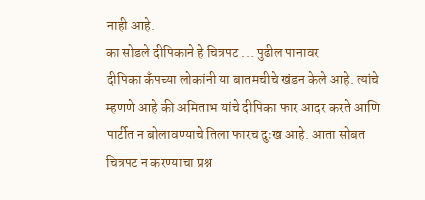नाही आहे.
का सोडले दीपिकाने हे चित्रपट ... पुढील पानावर
दीपिका कँपच्या लोकांनी या बातमचीचे खंडन केले आहे. त्यांचे म्हणणे आहे की अमिताभ यांचे दीपिका फार आदर करते आणि पार्टीत न बोलावण्याचे तिला फारच दुःख आहे. आता सोबत चित्रपट न करण्याचा प्रश्न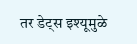तर डेट्स इश्यूमुळे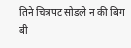तिने चित्रपट सोडले न की बिग बी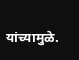यांच्यामुळे.